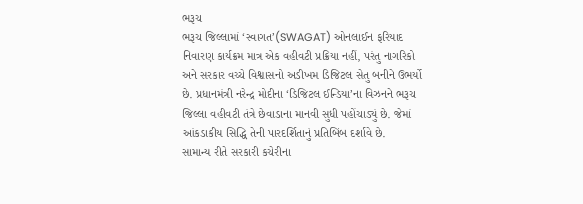ભરૂચ
ભરૂચ જિલ્લામાં ‘સ્વાગત’(SWAGAT) ઓનલાઈન ફરિયાદ નિવારણ કાર્યક્રમ માત્ર એક વહીવટી પ્રક્રિયા નહીં, પરંતુ નાગરિકો અને સરકાર વચ્ચે વિશ્વાસનો અડીખમ ડિજિટલ સેતુ બનીને ઉભર્યો છે. પ્રધાનમંત્રી નરેન્દ્ર મોદીના ‘ડિજિટલ ઈન્ડિયા’ના વિઝનને ભરૂચ જિલ્લા વહીવટી તંત્રે છેવાડાના માનવી સુધી પહોંચાડ્યું છે. જેમાં આંકડાકીય સિદ્ધિ તેની પારદર્શિતાનું પ્રતિબિંબ દર્શાવે છે.
સામાન્ય રીતે સરકારી કચેરીના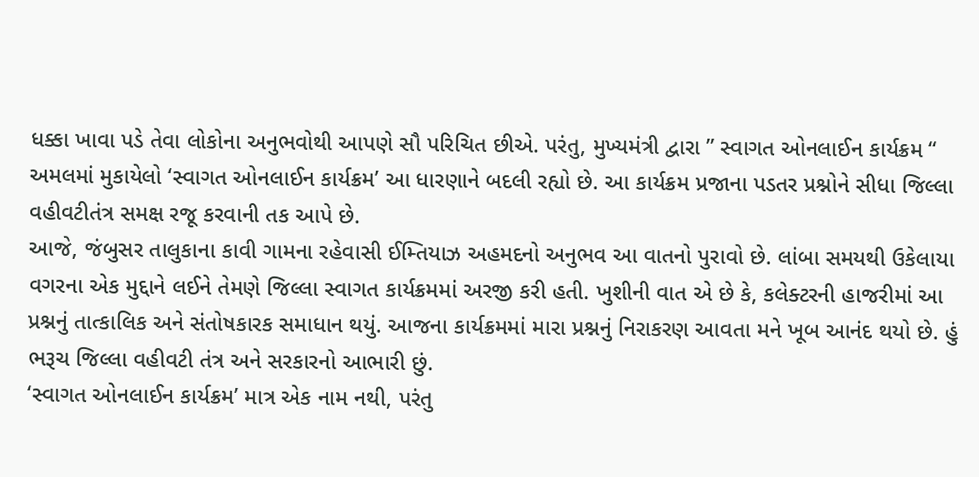ધક્કા ખાવા પડે તેવા લોકોના અનુભવોથી આપણે સૌ પરિચિત છીએ. પરંતુ, મુખ્યમંત્રી દ્વારા ” સ્વાગત ઓનલાઈન કાર્યક્રમ “ અમલમાં મુકાયેલો ‘સ્વાગત ઓનલાઈન કાર્યક્રમ’ આ ધારણાને બદલી રહ્યો છે. આ કાર્યક્રમ પ્રજાના પડતર પ્રશ્નોને સીધા જિલ્લા વહીવટીતંત્ર સમક્ષ રજૂ કરવાની તક આપે છે.
આજે, જંબુસર તાલુકાના કાવી ગામના રહેવાસી ઈમ્તિયાઝ અહમદનો અનુભવ આ વાતનો પુરાવો છે. લાંબા સમયથી ઉકેલાયા વગરના એક મુદ્દાને લઈને તેમણે જિલ્લા સ્વાગત કાર્યક્રમમાં અરજી કરી હતી. ખુશીની વાત એ છે કે, કલેક્ટરની હાજરીમાં આ પ્રશ્નનું તાત્કાલિક અને સંતોષકારક સમાધાન થયું. આજના કાર્યક્રમમાં મારા પ્રશ્નનું નિરાકરણ આવતા મને ખૂબ આનંદ થયો છે. હું ભરૂચ જિલ્લા વહીવટી તંત્ર અને સરકારનો આભારી છું.
‘સ્વાગત ઓનલાઈન કાર્યક્રમ’ માત્ર એક નામ નથી, પરંતુ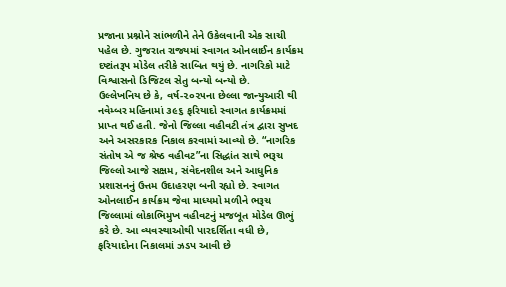પ્રજાના પ્રશ્નોને સાંભળીને તેને ઉકેલવાની એક સાચી પહેલ છે. ગુજરાત રાજ્યમાં સ્વાગત ઓનલાઈન કાર્યક્રમ દષ્ટાંતરૂપ મોડેલ તરીકે સાબિત થયું છે. નાગરિકો માટે વિશ્વાસનો ડિજિટલ સેતુ બન્યો બન્યો છે.
ઉલ્લેખનિય છે કે, વર્ષ-૨૦૨૫ના છેલ્લા જાન્યુઆરી થી નવેમ્બર મહિનામાં ૩૯૬ ફરિયાદો સ્વાગત કાર્યક્રમમાં પ્રાપ્ત થઈ હતી. જેનો જિલ્લા વહીવટી તંત્ર દ્વારા સુખદ અને અસરકારક નિકાલ કરવામાં આવ્યો છે. “નાગરિક સંતોષ એ જ શ્રેષ્ઠ વહીવટ”ના સિદ્ધાંત સાથે ભરૂચ જિલ્લો આજે સક્ષમ, સંવેદનશીલ અને આધુનિક પ્રશાસનનું ઉત્તમ ઉદાહરણ બની રહ્યો છે. સ્વાગત ઓનલાઈન કાર્યક્રમ જેવા માધ્યમો મળીને ભરૂચ જિલ્લામાં લોકાભિમુખ વહીવટનું મજબૂત મોડેલ ઊભું કરે છે. આ વ્યવસ્થાઓથી પારદર્શિતા વધી છે, ફરિયાદોના નિકાલમાં ઝડપ આવી છે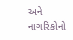અને નાગરિકોનો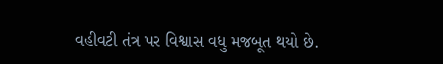વહીવટી તંત્ર પર વિશ્વાસ વધુ મજબૂત થયો છે.